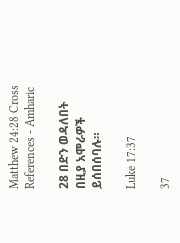Matthew 24:28 Cross References - Amharic

28 በድን ወዳለበት በዚያ አሞራዎች ይሰበሰባሉ።

Luke 17:37

37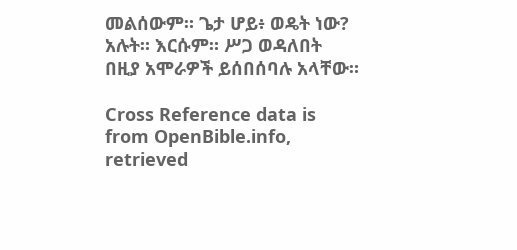መልሰውም። ጌታ ሆይ፥ ወዴት ነው? አሉት። እርሱም። ሥጋ ወዳለበት በዚያ አሞራዎች ይሰበሰባሉ አላቸው።

Cross Reference data is from OpenBible.info, retrieved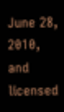June 28, 2010, and licensed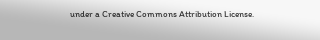under a Creative Commons Attribution License.